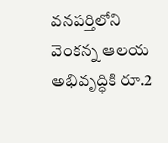వనపర్తిలోని వెంకన్న ఆలయ అభివృద్ధికి రూ.2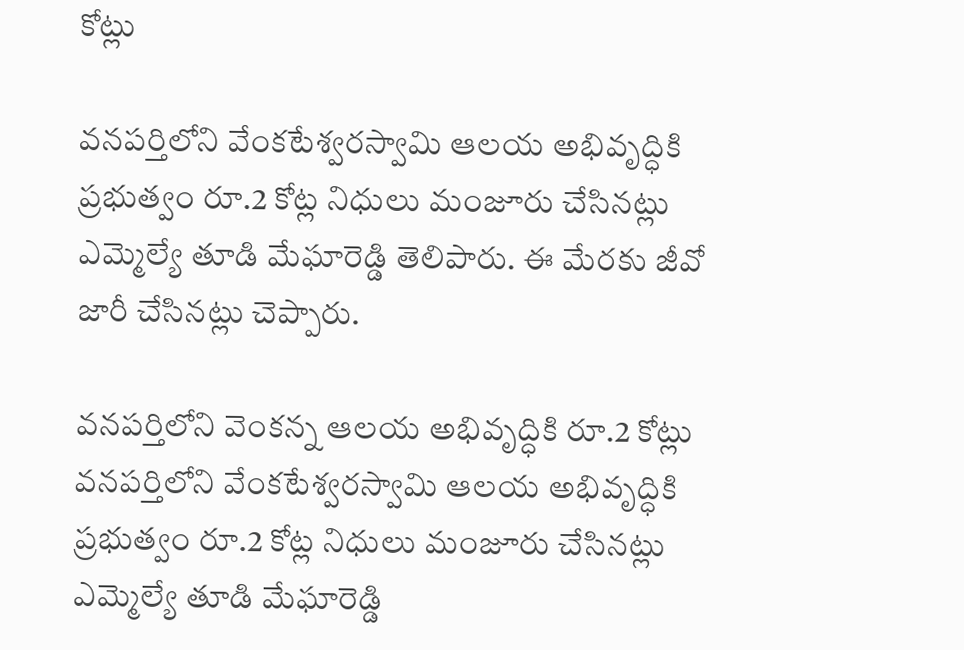కోట్లు

వనపర్తిలోని వేంకటేశ్వరస్వామి ఆలయ అభివృద్ధికి ప్రభుత్వం రూ.2 కోట్ల నిధులు మంజూరు చేసినట్లు ఎమ్మెల్యే తూడి మేఘారెడ్డి తెలిపారు. ఈ మేరకు జీవో జారీ చేసినట్లు చెప్పారు.

వనపర్తిలోని వెంకన్న ఆలయ అభివృద్ధికి రూ.2 కోట్లు
వనపర్తిలోని వేంకటేశ్వరస్వామి ఆలయ అభివృద్ధికి ప్రభుత్వం రూ.2 కోట్ల నిధులు మంజూరు చేసినట్లు ఎమ్మెల్యే తూడి మేఘారెడ్డి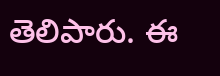తెలిపారు. ఈ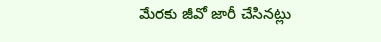మేరకు జీవో జారీ చేసినట్లు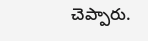చెప్పారు.